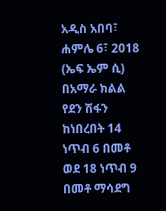አዲስ አበባ፣ ሐምሌ 6፣ 2018 (ኤፍ ኤም ሲ) በአማራ ክልል የደን ሽፋን ከነበረበት 14 ነጥብ 6 በመቶ ወደ 18 ነጥብ 9 በመቶ ማሳደግ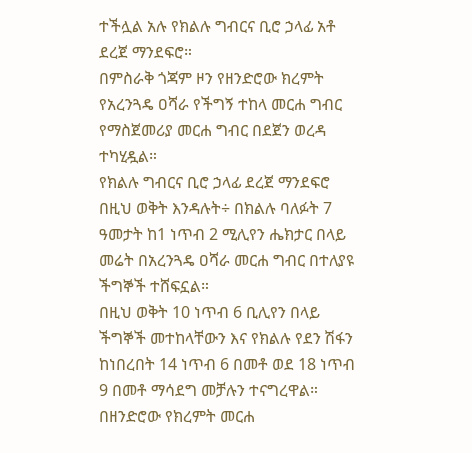ተችሏል አሉ የክልሉ ግብርና ቢሮ ኃላፊ አቶ ደረጀ ማንደፍሮ።
በምስራቅ ጎጃም ዞን የዘንድሮው ክረምት የአረንጓዴ ዐሻራ የችግኝ ተከላ መርሐ ግብር የማስጀመሪያ መርሐ ግብር በደጀን ወረዳ ተካሂዷል።
የክልሉ ግብርና ቢሮ ኃላፊ ደረጀ ማንደፍሮ በዚህ ወቅት እንዳሉት÷ በክልሉ ባለፉት 7 ዓመታት ከ1 ነጥብ 2 ሚሊየን ሔክታር በላይ መሬት በአረንጓዴ ዐሻራ መርሐ ግብር በተለያዩ ችግኞች ተሸፍኗል።
በዚህ ወቅት 10 ነጥብ 6 ቢሊየን በላይ ችግኞች መተከላቸውን እና የክልሉ የደን ሽፋን ከነበረበት 14 ነጥብ 6 በመቶ ወደ 18 ነጥብ 9 በመቶ ማሳደግ መቻሉን ተናግረዋል።
በዘንድሮው የክረምት መርሐ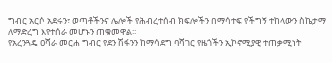ግብር አርሶ አደሩን፣ ወጣቶችንና ሌሎች የሕብረተሰብ ክፍሎችን በማሳተፍ የችግኝ ተከላውን ስኬታማ ለማድረግ እየተሰራ መሆኑን ጠቁመዋል፡፡
የአረንጓዴ ዐሻራ መርሐ ግብር የደን ሽፋንን ከማሳደግ ባሻገር የዜጎችን ኢኮኖሚያዊ ተጠቃሚነት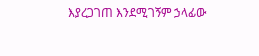እያረጋገጠ እንደሚገኝም ኃላፊው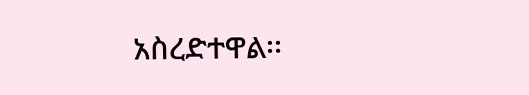አስረድተዋል፡፡